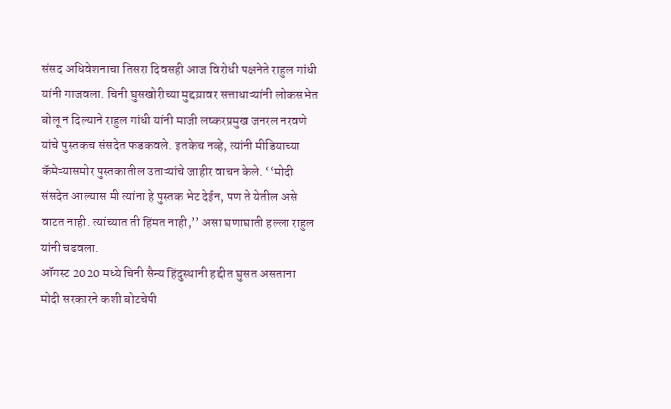संसद अधिवेशनाचा तिसरा दिवसही आज विरोधी पक्षनेते राहुल गांधी यांनी गाजवला. चिनी घुसखोरीच्या मुद्दय़ावर सत्ताधाऱ्यांनी लोकसभेत बोलू न दिल्याने राहुल गांधी यांनी माजी लष्करप्रमुख जनरल नरवणे यांचे पुस्तकच संसदेत फडकवले. इतकेच नव्हे, त्यांनी मीडियाच्या कॅमेऱ्यासमोर पुस्तकातील उताऱ्यांचे जाहीर वाचन केले. ‘‘मोदी संसदेत आल्यास मी त्यांना हे पुस्तक भेट देईन, पण ते येतील असे वाटत नाही. त्यांच्यात ती हिंमत नाही,’’ असा घणाघाती हल्ला राहुल यांनी चढवला.
ऑगस्ट 2020 मध्ये चिनी सैन्य हिंदुस्थानी हद्दीत घुसत असताना मोदी सरकारने कशी बोटचेपी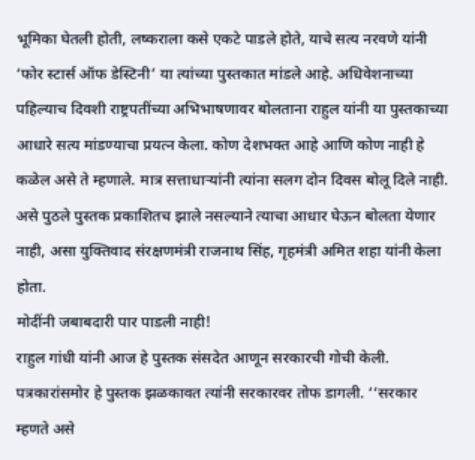भूमिका घेतली होती, लष्कराला कसे एकटे पाडले होते, याचे सत्य नरवणे यांनी ‘फोर स्टार्स ऑफ डेस्टिनी’ या त्यांच्या पुस्तकात मांडले आहे. अधिवेशनाच्या पहिल्याच दिवशी राष्ट्रपतींच्या अभिभाषणावर बोलताना राहुल यांनी या पुस्तकाच्या आधारे सत्य मांडण्याचा प्रयत्न केला. कोण देशभक्त आहे आणि कोण नाही हे कळेल असे ते म्हणाले. मात्र सत्ताधाऱ्यांनी त्यांना सलग दोन दिवस बोलू दिले नाही. असे पुठले पुस्तक प्रकाशितच झाले नसल्याने त्याचा आधार घेऊन बोलता येणार नाही, असा युक्तिवाद संरक्षणमंत्री राजनाथ सिंह, गृहमंत्री अमित शहा यांनी केला होता.
मोदींनी जबाबदारी पार पाडली नाही!
राहुल गांधी यांनी आज हे पुस्तक संसदेत आणून सरकारची गोची केली. पत्रकारांसमोर हे पुस्तक झळकावत त्यांनी सरकारवर तोफ डागली. ‘‘सरकार म्हणते असे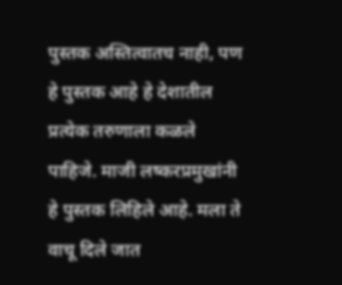पुस्तक अस्तित्वातच नाही, पण हे पुस्तक आहे हे देशातील प्रत्येक तरुणाला कळले पाहिजे. माजी लष्करप्रमुखांनी हे पुस्तक लिहिले आहे. मला ते वाचू दिले जात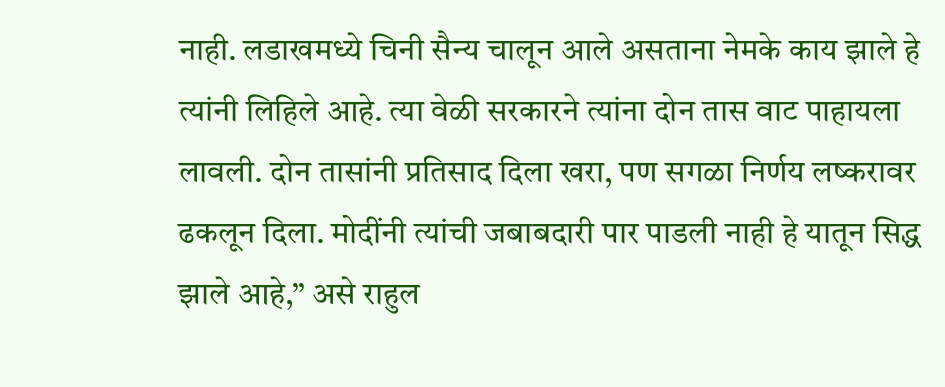नाही. लडाखमध्ये चिनी सैन्य चालून आले असताना नेमके काय झाले हे त्यांनी लिहिले आहे. त्या वेळी सरकारने त्यांना दोन तास वाट पाहायला लावली. दोन तासांनी प्रतिसाद दिला खरा, पण सगळा निर्णय लष्करावर ढकलून दिला. मोदींनी त्यांची जबाबदारी पार पाडली नाही हे यातून सिद्ध झाले आहे,’’ असे राहुल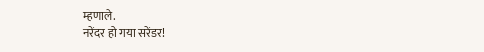म्हणाले.
नरेंदर हो गया सरेंडर!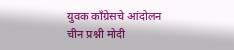युवक काँग्रेसचे आंदोलन
चीन प्रश्नी मोदी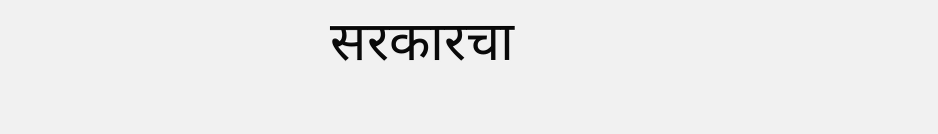सरकारचा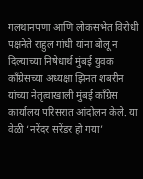गलथानपणा आणि लोकसभेत विरोधी पक्षनेते राहुल गांधी यांना बोलू न दिल्याच्या निषेधार्थ मुंबई युवक काँग्रेसच्या अध्यक्षा झिनत शबरीन यांच्या नेतृत्वाखाली मुंबई काँग्रेस कार्यालय परिसरात आंदोलन केले. या वेळी ‘नरेंदर सरेंडर हो गया’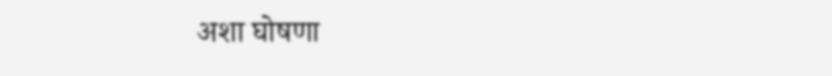अशा घोषणा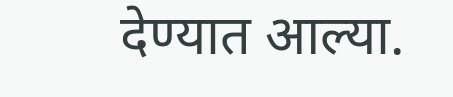देण्यात आल्या.